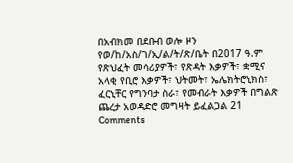በአብክመ በደቡብ ወሎ ዞን የወ/ከ/አስ/ገ/ኢ/ል/ት/ጽ/ቤት በ2017 ዓ.ም የጽህፈት መሳሪያዎች፣ የጽዳት እቃዎች፣ ቋሚና አላቂ የቢሮ እቃዎች፣ ህትመት፣ ኤሌክትሮኒክስ፣ ፈርኒቸር የግንባታ ስራ፣ የመብራት እቃዎች በግልጽ ጨረታ አወዳድሮ መግዛት ይፈልጋል 21 Comments